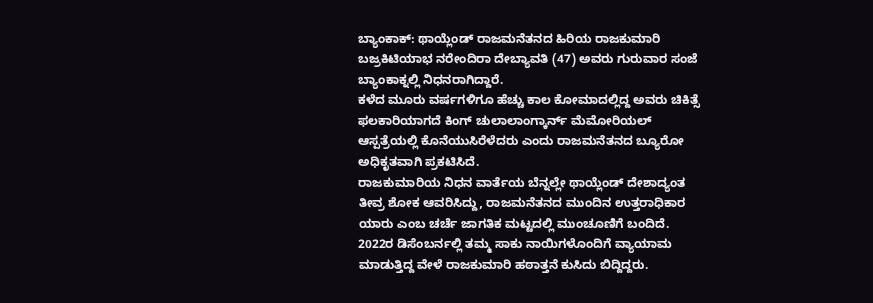ಬ್ಯಾಂಕಾಕ್: ಥಾಯ್ಲೆಂಡ್ ರಾಜಮನೆತನದ ಹಿರಿಯ ರಾಜಕುಮಾರಿ ಬಜ್ರಕಿಟಿಯಾಭ ನರೇಂದಿರಾ ದೇಬ್ಯಾವತಿ (47) ಅವರು ಗುರುವಾರ ಸಂಜೆ ಬ್ಯಾಂಕಾಕ್ನಲ್ಲಿ ನಿಧನರಾಗಿದ್ದಾರೆ.
ಕಳೆದ ಮೂರು ವರ್ಷಗಳಿಗೂ ಹೆಚ್ಚು ಕಾಲ ಕೋಮಾದಲ್ಲಿದ್ದ ಅವರು ಚಿಕಿತ್ಸೆ ಫಲಕಾರಿಯಾಗದೆ ಕಿಂಗ್ ಚುಲಾಲಾಂಗ್ಕಾರ್ನ್ ಮೆಮೋರಿಯಲ್ ಆಸ್ಪತ್ರೆಯಲ್ಲಿ ಕೊನೆಯುಸಿರೆಳೆದರು ಎಂದು ರಾಜಮನೆತನದ ಬ್ಯೂರೋ ಅಧಿಕೃತವಾಗಿ ಪ್ರಕಟಿಸಿದೆ.
ರಾಜಕುಮಾರಿಯ ನಿಧನ ವಾರ್ತೆಯ ಬೆನ್ನಲ್ಲೇ ಥಾಯ್ಲೆಂಡ್ ದೇಶಾದ್ಯಂತ ತೀವ್ರ ಶೋಕ ಆವರಿಸಿದ್ದು, ರಾಜಮನೆತನದ ಮುಂದಿನ ಉತ್ತರಾಧಿಕಾರ ಯಾರು ಎಂಬ ಚರ್ಚೆ ಜಾಗತಿಕ ಮಟ್ಟದಲ್ಲಿ ಮುಂಚೂಣಿಗೆ ಬಂದಿದೆ.
2022ರ ಡಿಸೆಂಬರ್ನಲ್ಲಿ ತಮ್ಮ ಸಾಕು ನಾಯಿಗಳೊಂದಿಗೆ ವ್ಯಾಯಾಮ ಮಾಡುತ್ತಿದ್ದ ವೇಳೆ ರಾಜಕುಮಾರಿ ಹಠಾತ್ತನೆ ಕುಸಿದು ಬಿದ್ದಿದ್ದರು.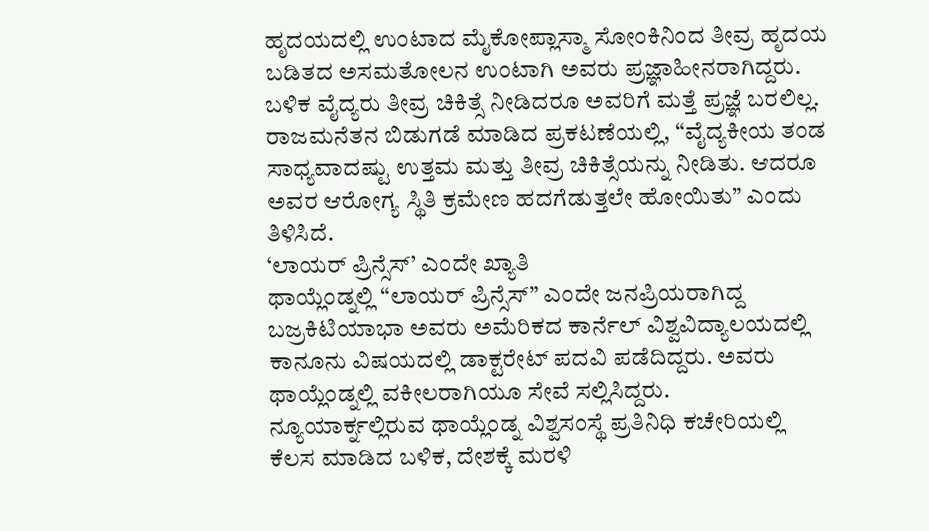ಹೃದಯದಲ್ಲಿ ಉಂಟಾದ ಮೈಕೋಪ್ಲಾಸ್ಮಾ ಸೋಂಕಿನಿಂದ ತೀವ್ರ ಹೃದಯ ಬಡಿತದ ಅಸಮತೋಲನ ಉಂಟಾಗಿ ಅವರು ಪ್ರಜ್ಞಾಹೀನರಾಗಿದ್ದರು. ಬಳಿಕ ವೈದ್ಯರು ತೀವ್ರ ಚಿಕಿತ್ಸೆ ನೀಡಿದರೂ ಅವರಿಗೆ ಮತ್ತೆ ಪ್ರಜ್ಞೆ ಬರಲಿಲ್ಲ.
ರಾಜಮನೆತನ ಬಿಡುಗಡೆ ಮಾಡಿದ ಪ್ರಕಟಣೆಯಲ್ಲಿ, “ವೈದ್ಯಕೀಯ ತಂಡ ಸಾಧ್ಯವಾದಷ್ಟು ಉತ್ತಮ ಮತ್ತು ತೀವ್ರ ಚಿಕಿತ್ಸೆಯನ್ನು ನೀಡಿತು. ಆದರೂ ಅವರ ಆರೋಗ್ಯ ಸ್ಥಿತಿ ಕ್ರಮೇಣ ಹದಗೆಡುತ್ತಲೇ ಹೋಯಿತು” ಎಂದು ತಿಳಿಸಿದೆ.
‘ಲಾಯರ್ ಪ್ರಿನ್ಸೆಸ್’ ಎಂದೇ ಖ್ಯಾತಿ
ಥಾಯ್ಲೆಂಡ್ನಲ್ಲಿ “ಲಾಯರ್ ಪ್ರಿನ್ಸೆಸ್” ಎಂದೇ ಜನಪ್ರಿಯರಾಗಿದ್ದ ಬಜ್ರಕಿಟಿಯಾಭಾ ಅವರು ಅಮೆರಿಕದ ಕಾರ್ನೆಲ್ ವಿಶ್ವವಿದ್ಯಾಲಯದಲ್ಲಿ ಕಾನೂನು ವಿಷಯದಲ್ಲಿ ಡಾಕ್ಟರೇಟ್ ಪದವಿ ಪಡೆದಿದ್ದರು. ಅವರು ಥಾಯ್ಲೆಂಡ್ನಲ್ಲಿ ವಕೀಲರಾಗಿಯೂ ಸೇವೆ ಸಲ್ಲಿಸಿದ್ದರು.
ನ್ಯೂಯಾರ್ಕ್ನಲ್ಲಿರುವ ಥಾಯ್ಲೆಂಡ್ನ ವಿಶ್ವಸಂಸ್ಥೆ ಪ್ರತಿನಿಧಿ ಕಚೇರಿಯಲ್ಲಿ ಕೆಲಸ ಮಾಡಿದ ಬಳಿಕ, ದೇಶಕ್ಕೆ ಮರಳಿ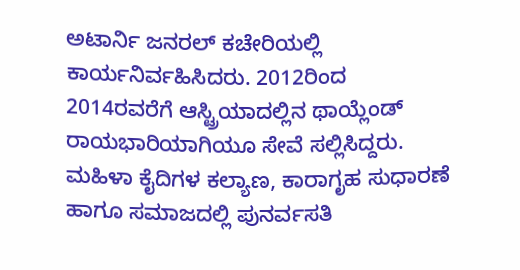ಅಟಾರ್ನಿ ಜನರಲ್ ಕಚೇರಿಯಲ್ಲಿ ಕಾರ್ಯನಿರ್ವಹಿಸಿದರು. 2012ರಿಂದ 2014ರವರೆಗೆ ಆಸ್ಟ್ರಿಯಾದಲ್ಲಿನ ಥಾಯ್ಲೆಂಡ್ ರಾಯಭಾರಿಯಾಗಿಯೂ ಸೇವೆ ಸಲ್ಲಿಸಿದ್ದರು.
ಮಹಿಳಾ ಕೈದಿಗಳ ಕಲ್ಯಾಣ, ಕಾರಾಗೃಹ ಸುಧಾರಣೆ ಹಾಗೂ ಸಮಾಜದಲ್ಲಿ ಪುನರ್ವಸತಿ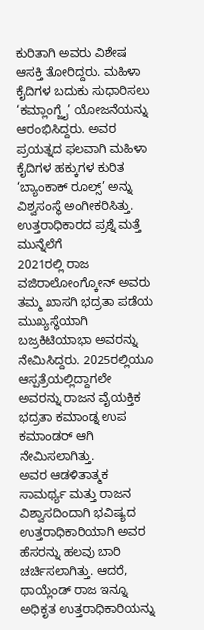ಕುರಿತಾಗಿ ಅವರು ವಿಶೇಷ ಆಸಕ್ತಿ ತೋರಿದ್ದರು. ಮಹಿಳಾ ಕೈದಿಗಳ ಬದುಕು ಸುಧಾರಿಸಲು ‘ಕಮ್ಲಾಂಗ್ಜೈ’ ಯೋಜನೆಯನ್ನು ಆರಂಭಿಸಿದ್ದರು. ಅವರ ಪ್ರಯತ್ನದ ಫಲವಾಗಿ ಮಹಿಳಾ ಕೈದಿಗಳ ಹಕ್ಕುಗಳ ಕುರಿತ ‘ಬ್ಯಾಂಕಾಕ್ ರೂಲ್ಸ್’ ಅನ್ನು ವಿಶ್ವಸಂಸ್ಥೆ ಅಂಗೀಕರಿಸಿತ್ತು.
ಉತ್ತರಾಧಿಕಾರದ ಪ್ರಶ್ನೆ ಮತ್ತೆ ಮುನ್ನೆಲೆಗೆ
2021ರಲ್ಲಿ ರಾಜ ವಜಿರಾಲೋಂಗ್ಕೋನ್ ಅವರು ತಮ್ಮ ಖಾಸಗಿ ಭದ್ರತಾ ಪಡೆಯ ಮುಖ್ಯಸ್ಥೆಯಾಗಿ ಬಜ್ರಕಿಟಿಯಾಭಾ ಅವರನ್ನು ನೇಮಿಸಿದ್ದರು. 2025ರಲ್ಲಿಯೂ ಆಸ್ಪತ್ರೆಯಲ್ಲಿದ್ದಾಗಲೇ ಅವರನ್ನು ರಾಜನ ವೈಯಕ್ತಿಕ ಭದ್ರತಾ ಕಮಾಂಡ್ನ ಉಪ ಕಮಾಂಡರ್ ಆಗಿ ನೇಮಿಸಲಾಗಿತ್ತು.
ಅವರ ಆಡಳಿತಾತ್ಮಕ ಸಾಮರ್ಥ್ಯ ಮತ್ತು ರಾಜನ ವಿಶ್ವಾಸದಿಂದಾಗಿ ಭವಿಷ್ಯದ ಉತ್ತರಾಧಿಕಾರಿಯಾಗಿ ಅವರ ಹೆಸರನ್ನು ಹಲವು ಬಾರಿ ಚರ್ಚಿಸಲಾಗಿತ್ತು. ಆದರೆ, ಥಾಯ್ಲೆಂಡ್ ರಾಜ ಇನ್ನೂ ಅಧಿಕೃತ ಉತ್ತರಾಧಿಕಾರಿಯನ್ನು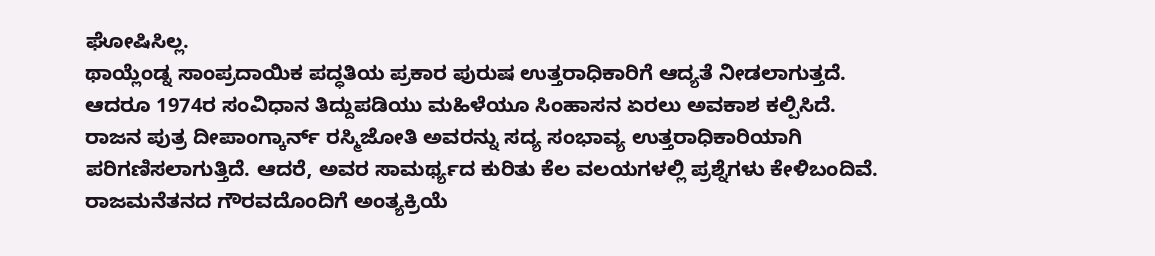ಘೋಷಿಸಿಲ್ಲ.
ಥಾಯ್ಲೆಂಡ್ನ ಸಾಂಪ್ರದಾಯಿಕ ಪದ್ಧತಿಯ ಪ್ರಕಾರ ಪುರುಷ ಉತ್ತರಾಧಿಕಾರಿಗೆ ಆದ್ಯತೆ ನೀಡಲಾಗುತ್ತದೆ. ಆದರೂ 1974ರ ಸಂವಿಧಾನ ತಿದ್ದುಪಡಿಯು ಮಹಿಳೆಯೂ ಸಿಂಹಾಸನ ಏರಲು ಅವಕಾಶ ಕಲ್ಪಿಸಿದೆ.
ರಾಜನ ಪುತ್ರ ದೀಪಾಂಗ್ಕಾರ್ನ್ ರಸ್ಮಿಜೋತಿ ಅವರನ್ನು ಸದ್ಯ ಸಂಭಾವ್ಯ ಉತ್ತರಾಧಿಕಾರಿಯಾಗಿ ಪರಿಗಣಿಸಲಾಗುತ್ತಿದೆ. ಆದರೆ, ಅವರ ಸಾಮರ್ಥ್ಯದ ಕುರಿತು ಕೆಲ ವಲಯಗಳಲ್ಲಿ ಪ್ರಶ್ನೆಗಳು ಕೇಳಿಬಂದಿವೆ.
ರಾಜಮನೆತನದ ಗೌರವದೊಂದಿಗೆ ಅಂತ್ಯಕ್ರಿಯೆ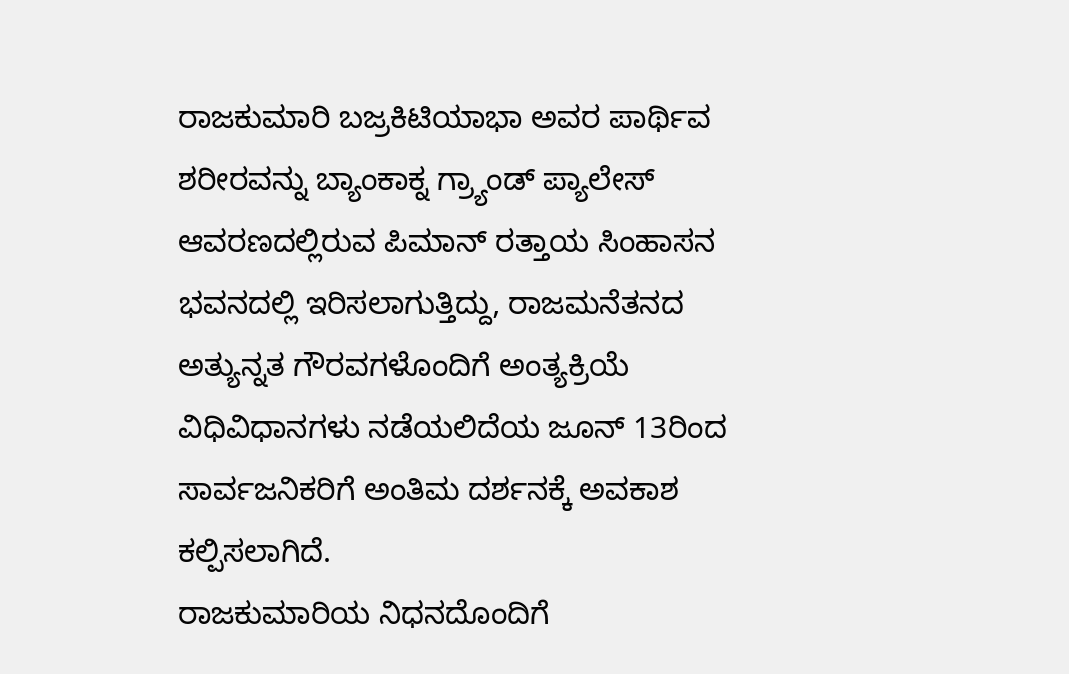ರಾಜಕುಮಾರಿ ಬಜ್ರಕಿಟಿಯಾಭಾ ಅವರ ಪಾರ್ಥಿವ ಶರೀರವನ್ನು ಬ್ಯಾಂಕಾಕ್ನ ಗ್ರ್ಯಾಂಡ್ ಪ್ಯಾಲೇಸ್ ಆವರಣದಲ್ಲಿರುವ ಪಿಮಾನ್ ರತ್ತಾಯ ಸಿಂಹಾಸನ ಭವನದಲ್ಲಿ ಇರಿಸಲಾಗುತ್ತಿದ್ದು, ರಾಜಮನೆತನದ ಅತ್ಯುನ್ನತ ಗೌರವಗಳೊಂದಿಗೆ ಅಂತ್ಯಕ್ರಿಯೆ ವಿಧಿವಿಧಾನಗಳು ನಡೆಯಲಿದೆಯ ಜೂನ್ 13ರಿಂದ ಸಾರ್ವಜನಿಕರಿಗೆ ಅಂತಿಮ ದರ್ಶನಕ್ಕೆ ಅವಕಾಶ ಕಲ್ಪಿಸಲಾಗಿದೆ.
ರಾಜಕುಮಾರಿಯ ನಿಧನದೊಂದಿಗೆ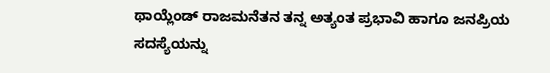ಥಾಯ್ಲೆಂಡ್ ರಾಜಮನೆತನ ತನ್ನ ಅತ್ಯಂತ ಪ್ರಭಾವಿ ಹಾಗೂ ಜನಪ್ರಿಯ ಸದಸ್ಯೆಯನ್ನು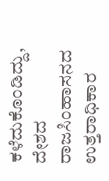ಕಳೆದುಕೊಂಡಿದ್ದು, ದೇಶದ ರಾಜಸಿಂಹಾಸನದ ಉತ್ತರಾಧಿಕಾರ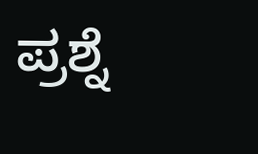ಪ್ರಶ್ನೆ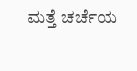ಮತ್ತೆ ಚರ್ಚೆಯ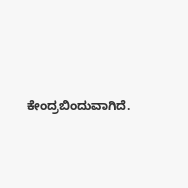ಕೇಂದ್ರಬಿಂದುವಾಗಿದೆ.